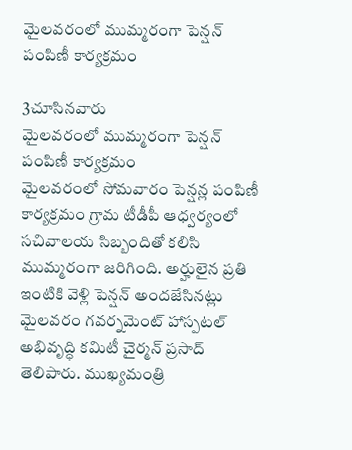మైలవరంలో ముమ్మరంగా పెన్షన్ పంపిణీ కార్యక్రమం

3చూసినవారు
మైలవరంలో ముమ్మరంగా పెన్షన్ పంపిణీ కార్యక్రమం
మైలవరంలో సోమవారం పెన్షన్ల పంపిణీ కార్యక్రమం గ్రామ టీడీపీ ఆధ్వర్యంలో సచివాలయ సిబ్బందితో కలిసి ముమ్మరంగా జరిగింది. అర్హులైన ప్రతి ఇంటికి వెళ్లి పెన్షన్ అందజేసినట్లు మైలవరం గవర్నమెంట్ హాస్పటల్ అభివృద్ధి కమిటీ చైర్మన్ ప్రసాద్ తెలిపారు. ముఖ్యమంత్రి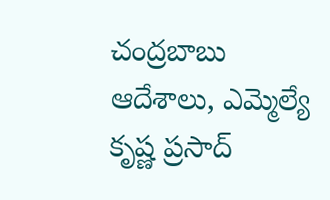చంద్రబాబు ఆదేశాలు, ఎమ్మెల్యే కృష్ణ ప్రసాద్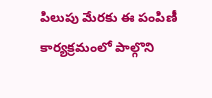పిలుపు మేరకు ఈ పంపిణీ కార్యక్రమంలో పాల్గొని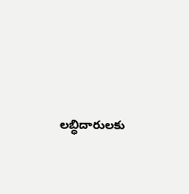లబ్ధిదారులకు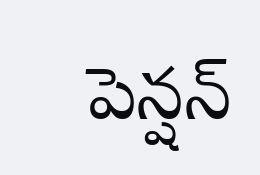పెన్షన్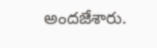అందజేశారు.